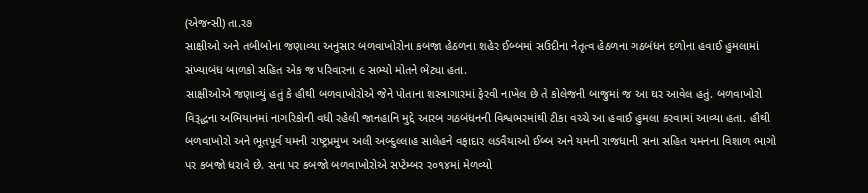(એજન્સી) તા.ર૭
સાક્ષીઓ અને તબીબોના જણાવ્યા અનુસાર બળવાખોરોના કબજા હેઠળના શહેર ઈબ્બમાં સઉદીના નેતૃત્વ હેઠળના ગઠબંધન દળોના હવાઈ હુમલામાં સંખ્યાબંધ બાળકો સહિત એક જ પરિવારના ૯ સભ્યો મોતને ભેટ્યા હતા.
સાક્ષીઓએ જણાવ્યું હતું કે હૌથી બળવાખોરોએ જેને પોતાના શસ્ત્રાગારમાં ફેરવી નાખેલ છે તે કોલેજની બાજુમાં જ આ ઘર આવેલ હતું. બળવાખોરો વિરૂદ્ધના અભિયાનમાં નાગરિકોની વધી રહેલી જાનહાનિ મુદ્દે આરબ ગઠબંધનની વિશ્વભરમાંથી ટીકા વચ્ચે આ હવાઈ હુમલા કરવામાં આવ્યા હતા. હૌથી બળવાખોરો અને ભૂતપૂર્વ યમની રાષ્ટ્રપ્રમુખ અલી અબ્દુલ્લાહ સાલેહને વફાદાર લડવૈયાઓ ઈબ્બ અને યમની રાજધાની સના સહિત યમનના વિશાળ ભાગો પર કબજો ધરાવે છે. સના પર કબજો બળવાખોરોએ સપ્ટેમ્બર ર૦૧૪માં મેળવ્યો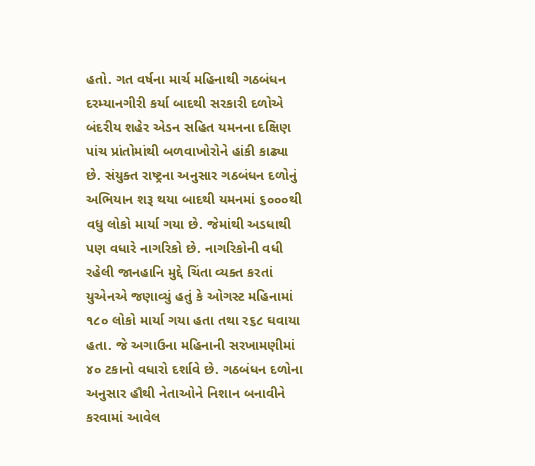હતો. ગત વર્ષના માર્ચ મહિનાથી ગઠબંધન દરમ્યાનગીરી કર્યા બાદથી સરકારી દળોએ બંદરીય શહેર એડન સહિત યમનના દક્ષિણ પાંચ પ્રાંતોમાંથી બળવાખોરોને હાંકી કાઢ્યા છે. સંયુક્ત રાષ્ટ્રના અનુસાર ગઠબંધન દળોનું અભિયાન શરૂ થયા બાદથી યમનમાં ૬૦૦૦થી વધુ લોકો માર્યા ગયા છે. જેમાંથી અડધાથી પણ વધારે નાગરિકો છે. નાગરિકોની વધી રહેલી જાનહાનિ મુદ્દે ચિંતા વ્યક્ત કરતાં યુએનએ જણાવ્યું હતું કે ઓગસ્ટ મહિનામાં ૧૮૦ લોકો માર્યા ગયા હતા તથા ર૬૮ ઘવાયા હતા. જે અગાઉના મહિનાની સરખામણીમાં ૪૦ ટકાનો વધારો દર્શાવે છે. ગઠબંધન દળોના અનુસાર હૌથી નેતાઓને નિશાન બનાવીને કરવામાં આવેલ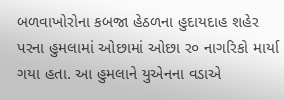બળવાખોરોના કબજા હેઠળના હુદાયદાહ શહેર પરના હુમલામાં ઓછામાં ઓછા ર૦ નાગરિકો માર્યા ગયા હતા. આ હુમલાને યુએનના વડાએ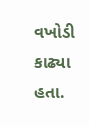વખોડી કાઢ્યા હતા.